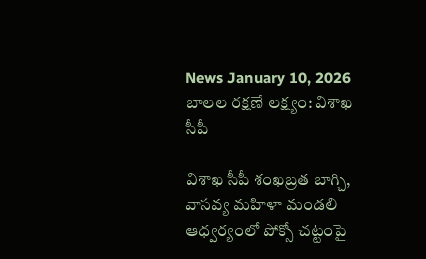News January 10, 2026
బాలల రక్షణే లక్ష్యం: విశాఖ సీపీ

విశాఖ సీపీ శంఖబ్రత బాగ్చి, వాసవ్య మహిళా మండలి ఆధ్వర్యంలో పోక్సో చట్టంపై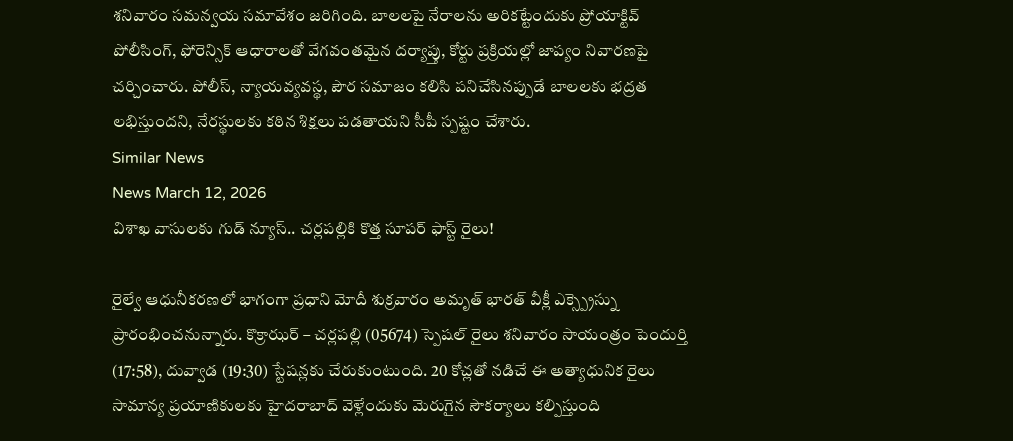శనివారం సమన్వయ సమావేశం జరిగింది. బాలలపై నేరాలను అరికట్టేందుకు ప్రోయాక్టివ్ పోలీసింగ్, ఫోరెన్సిక్ ఆధారాలతో వేగవంతమైన దర్యాప్తు, కోర్టు ప్రక్రియల్లో జాప్యం నివారణపై చర్చించారు. పోలీస్, న్యాయవ్యవస్థ, పౌర సమాజం కలిసి పనిచేసినప్పుడే బాలలకు భద్రత లభిస్తుందని, నేరస్థులకు కఠిన శిక్షలు పడతాయని సీపీ స్పష్టం చేశారు.
Similar News
News March 12, 2026
విశాఖ వాసులకు గుడ్ న్యూస్.. చర్లపల్లికి కొత్త సూపర్ ఫాస్ట్ రైలు!

రైల్వే ఆధునీకరణలో భాగంగా ప్రధాని మోదీ శుక్రవారం అమృత్ భారత్ వీక్లీ ఎక్స్ప్రెస్ను ప్రారంభించనున్నారు. కొక్రాఝర్ – చర్లపల్లి (05674) స్పెషల్ రైలు శనివారం సాయంత్రం పెందుర్తి (17:58), దువ్వాడ (19:30) స్టేషన్లకు చేరుకుంటుంది. 20 కోచ్లతో నడిచే ఈ అత్యాధునిక రైలు సామాన్య ప్రయాణికులకు హైదరాబాద్ వెళ్లేందుకు మెరుగైన సౌకర్యాలు కల్పిస్తుంది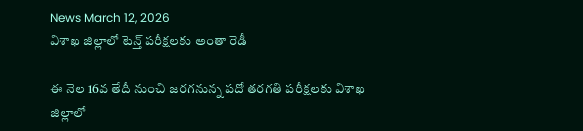News March 12, 2026
విశాఖ జిల్లాలో టెన్త్ పరీక్షలకు అంతా రెడీ

ఈ నెల 16వ తేదీ నుంచి జరగనున్న పదో తరగతి పరీక్షలకు విశాఖ జిల్లాలో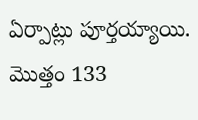ఏర్పాట్లు పూర్తయ్యాయి. మొత్తం 133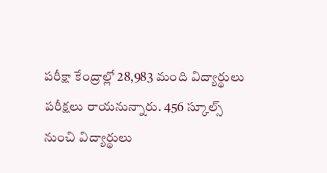పరీక్షా కేంద్రాల్లో 28,983 మంది విద్యార్థులు పరీక్షలు రాయనున్నారు. 456 స్కూల్స్ నుంచి విద్యార్థులు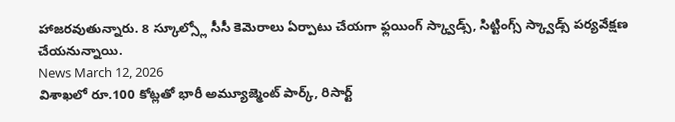హాజరవుతున్నారు. 8 స్కూల్స్లో సీసీ కెమెరాలు ఏర్పాటు చేయగా ఫ్లయింగ్ స్క్వాడ్స్, సిట్టింగ్స్ స్క్వాడ్స్ పర్యవేక్షణ చేయనున్నాయి.
News March 12, 2026
విశాఖలో రూ.100 కోట్లతో భారీ అమ్యూజ్మెంట్ పార్క్, రిసార్ట్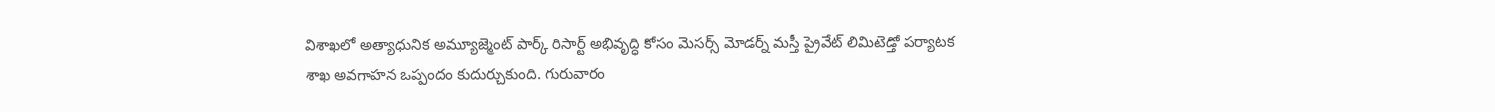విశాఖలో అత్యాధునిక అమ్యూజ్మెంట్ పార్క్ రిసార్ట్ అభివృద్ధి కోసం మెసర్స్ మోడర్న్ మస్తీ ప్రైవేట్ లిమిటెడ్తో పర్యాటక శాఖ అవగాహన ఒప్పందం కుదుర్చుకుంది. గురువారం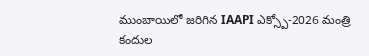ముంబాయిలో జరిగిన IAAPI ఎక్స్పో-2026 మంత్రి కందుల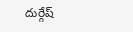దుర్గేష్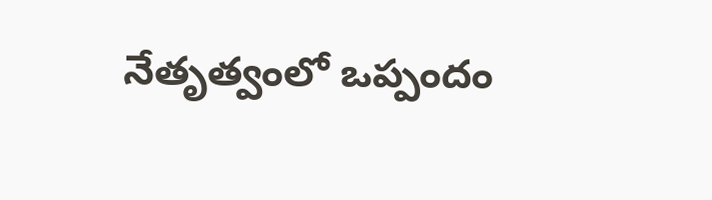నేతృత్వంలో ఒప్పందం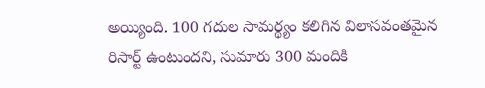అయ్యింది. 100 గదుల సామర్థ్యం కలిగిన విలాసవంతమైన రిసార్ట్ ఉంటుందని, సుమారు 300 మందికి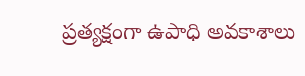ప్రత్యక్షంగా ఉపాధి అవకాశాలు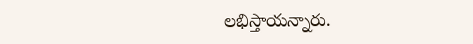లభిస్తాయన్నారు.